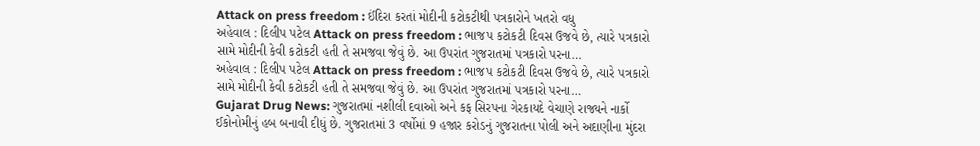Attack on press freedom : ઈંદિરા કરતાં મોદીની કટોકટીથી પત્રકારોને ખતરો વધુ
અહેવાલ : દિલીપ પટેલ Attack on press freedom : ભાજપ કટોકટી દિવસ ઉજવે છે, ત્યારે પત્રકારો સામે મોદીની કેવી કટોકટી હતી તે સમજવા જેવું છે. આ ઉપરાંત ગુજરાતમાં પત્રકારો પરના…
અહેવાલ : દિલીપ પટેલ Attack on press freedom : ભાજપ કટોકટી દિવસ ઉજવે છે, ત્યારે પત્રકારો સામે મોદીની કેવી કટોકટી હતી તે સમજવા જેવું છે. આ ઉપરાંત ગુજરાતમાં પત્રકારો પરના…
Gujarat Drug News: ગુજરાતમાં નશીલી દવાઓ અને કફ સિરપના ગેરકાયદે વેચાણે રાજ્યને નાર્કો ઈકોનોમીનું હબ બનાવી દીધું છે. ગુજરાતમાં 3 વર્ષોમાં 9 હજાર કરોડનું ગુજરાતના પોલી અને અદાણીના મુંદરા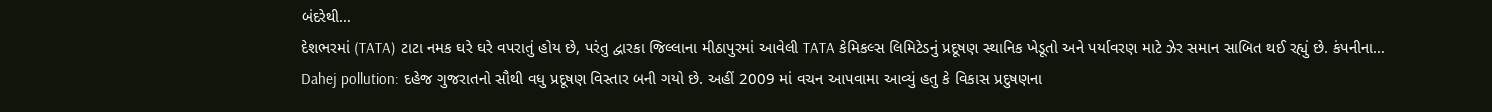બંદરેથી…
દેશભરમાં (TATA) ટાટા નમક ઘરે ઘરે વપરાતું હોય છે, પરંતુ દ્વારકા જિલ્લાના મીઠાપુરમાં આવેલી TATA કેમિકલ્સ લિમિટેડનું પ્રદૂષણ સ્થાનિક ખેડૂતો અને પર્યાવરણ માટે ઝેર સમાન સાબિત થઈ રહ્યું છે. કંપનીના…
Dahej pollution: દહેજ ગુજરાતનો સૌથી વધુ પ્રદૂષણ વિસ્તાર બની ગયો છે. અહીં 2009 માં વચન આપવામા આવ્યું હતુ કે વિકાસ પ્રદુષણના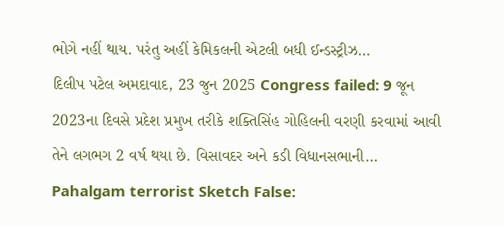ભોગે નહીં થાય. પરંતુ અહીં કેમિકલની એટલી બધી ઈન્ડસ્ટ્રીઝ…
દિલીપ પટેલ અમદાવાદ, 23 જુન 2025 Congress failed: 9 જૂન 2023ના દિવસે પ્રદેશ પ્રમુખ તરીકે શક્તિસિંહ ગોહિલની વરણી કરવામાં આવી તેને લગભગ 2 વર્ષ થયા છે. વિસાવદર અને કડી વિધાનસભાની…
Pahalgam terrorist Sketch False: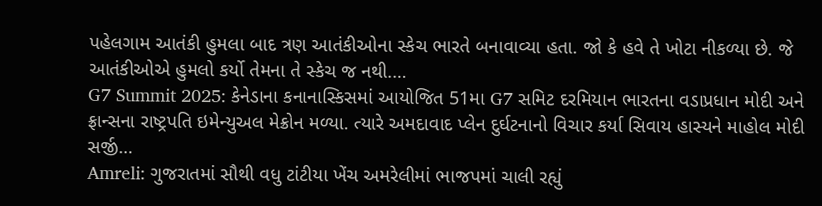પહેલગામ આતંકી હુમલા બાદ ત્રણ આતંકીઓના સ્કેચ ભારતે બનાવાવ્યા હતા. જો કે હવે તે ખોટા નીકળ્યા છે. જે આતંકીઓએ હુમલો કર્યો તેમના તે સ્કેચ જ નથી.…
G7 Summit 2025: કેનેડાના કનાનાસ્કિસમાં આયોજિત 51મા G7 સમિટ દરમિયાન ભારતના વડાપ્રધાન મોદી અને ફ્રાન્સના રાષ્ટ્રપતિ ઇમેન્યુઅલ મેક્રોન મળ્યા. ત્યારે અમદાવાદ પ્લેન દુર્ઘટનાનો વિચાર કર્યા સિવાય હાસ્યને માહોલ મોદી સર્જી…
Amreli: ગુજરાતમાં સૌથી વધુ ટાંટીયા ખેંચ અમરેલીમાં ભાજપમાં ચાલી રહ્યું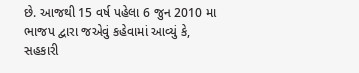છે. આજથી 15 વર્ષ પહેલા 6 જુન 2010 મા ભાજપ દ્વારા જએવું કહેવામાં આવ્યું કે, સહકારી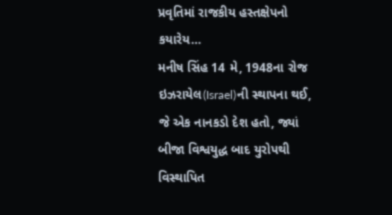પ્રવૃતિમાં રાજકીય હસ્તક્ષેપનો કયારેય…
મનીષ સિંહ 14 મે, 1948ના રોજ ઇઝરાયેલ(Israel)ની સ્થાપના થઈ, જે એક નાનકડો દેશ હતો, જ્યાં બીજા વિશ્વયુદ્ધ બાદ યુરોપથી વિસ્થાપિત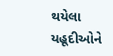થયેલા યહૂદીઓને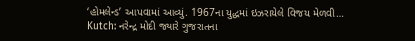‘હોમલેન્ડ’ આપવામાં આવ્યું. 1967ના યુદ્ધમાં ઇઝરાયેલે વિજય મેળવી…
Kutch: નરેન્દ્ર મોદી જ્યારે ગુજરાતના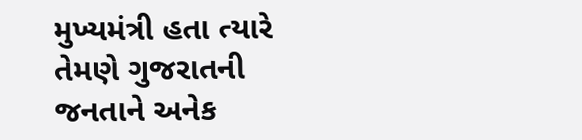મુખ્યમંત્રી હતા ત્યારે તેમણે ગુજરાતની જનતાને અનેક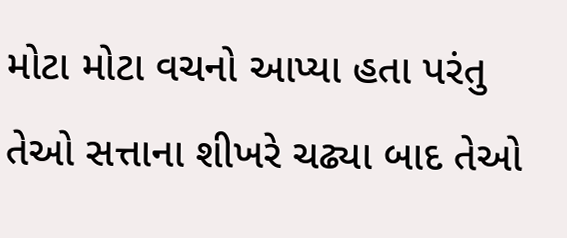મોટા મોટા વચનો આપ્યા હતા પરંતુ તેઓ સત્તાના શીખરે ચઢ્યા બાદ તેઓ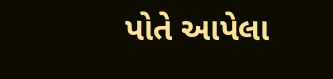પોતે આપેલા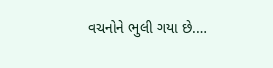વચનોને ભુલી ગયા છે.…